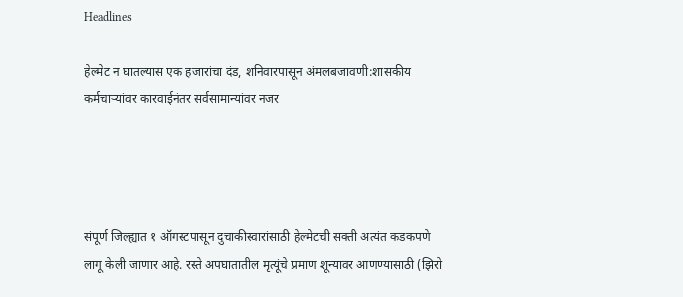Headlines

हेल्मेट न घातल्यास एक हजारांचा दंड, शनिवारपासून अंमलबजावणी:शासकीय कर्मचाऱ्यांवर कारवाईनंतर सर्वसामान्यांवर नजर




संपूर्ण जिल्ह्यात १ ऑगस्टपासून दुचाकीस्वारांसाठी हेल्मेटची सक्ती अत्यंत कडकपणे लागू केली जाणार आहे. रस्ते अपघातातील मृत्यूंचे प्रमाण शून्यावर आणण्यासाठी (झिरो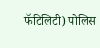फॅटिलिटी) पोलिस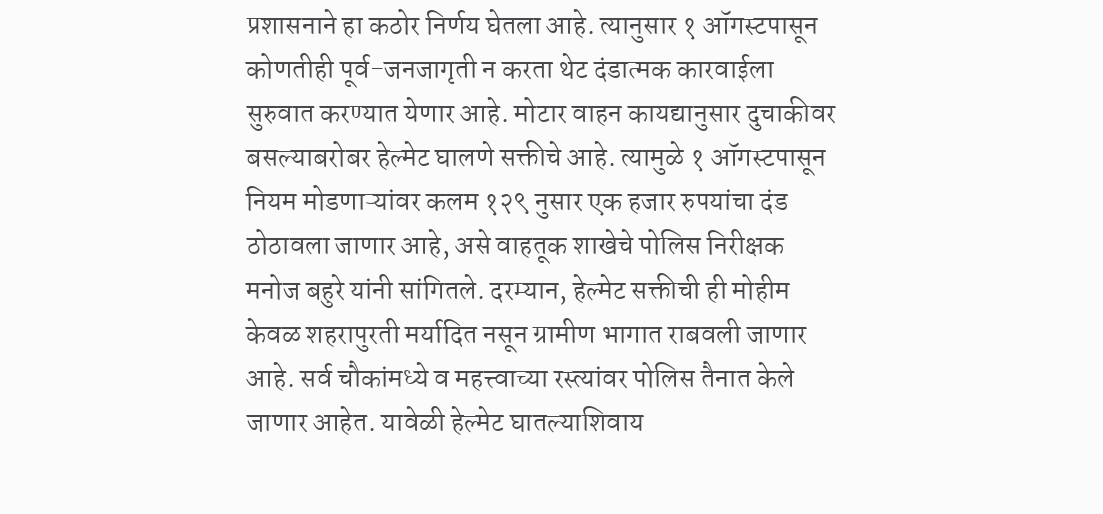प्रशासनाने हा कठोर निर्णय घेतला आहे. त्यानुसार १ ऑगस्टपासून कोणतीही पूर्व-जनजागृती न करता थेट दंडात्मक कारवाईला सुरुवात करण्यात येणार आहे. मोटार वाहन कायद्यानुसार दुचाकीवर बसल्याबरोबर हेल्मेट घालणे सक्तीचे आहे. त्यामुळे १ ऑगस्टपासून नियम मोडणाऱ्यांवर कलम १२९ नुसार एक हजार रुपयांचा दंड ठोठावला जाणार आहे, असे वाहतूक शाखेचे पोलिस निरीक्षक मनोज बहुरे यांनी सांगितले. दरम्यान, हेल्मेट सक्तीची ही मोहीम केवळ शहरापुरती मर्यादित नसून ग्रामीण भागात राबवली जाणार आहे. सर्व चौकांमध्ये व महत्त्वाच्या रस्त्यांवर पोलिस तैनात केले जाणार आहेत. यावेळी हेल्मेट घातल्याशिवाय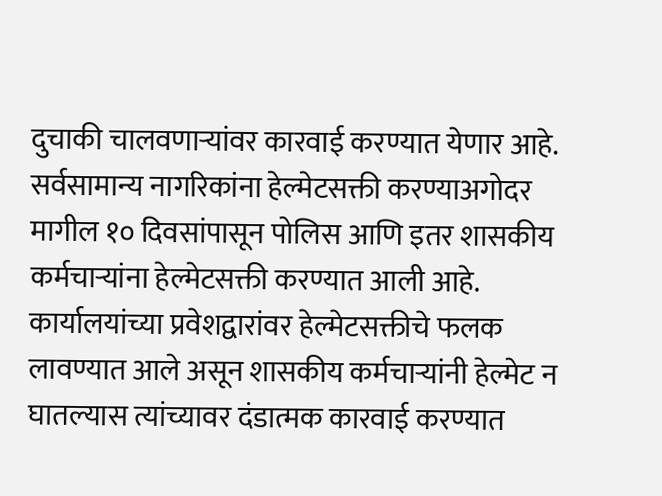दुचाकी चालवणाऱ्यांवर कारवाई करण्यात येणार आहे. सर्वसामान्य नागरिकांना हेल्मेटसक्ती करण्याअगोदर मागील १० दिवसांपासून पोलिस आणि इतर शासकीय कर्मचाऱ्यांना हेल्मेटसक्ती करण्यात आली आहे. कार्यालयांच्या प्रवेशद्वारांवर हेल्मेटसक्तीचे फलक लावण्यात आले असून शासकीय कर्मचाऱ्यांनी हेल्मेट न घातल्यास त्यांच्यावर दंडात्मक कारवाई करण्यात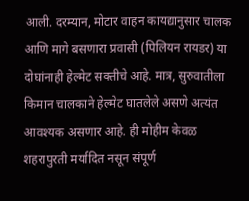आली. दरम्यान, मोटार वाहन कायद्यानुसार चालक आणि मागे बसणारा प्रवासी (पिलियन रायडर) या दोघांनाही हेल्मेट सक्तीचे आहे. मात्र, सुरुवातीला किमान चालकाने हेल्मेट घातलेले असणे अत्यंत आवश्यक असणार आहे. ही मोहीम केवळ शहरापुरती मर्यादित नसून संपूर्ण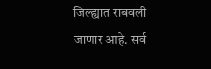जिल्ह्यात राबवली जाणार आहे. सर्व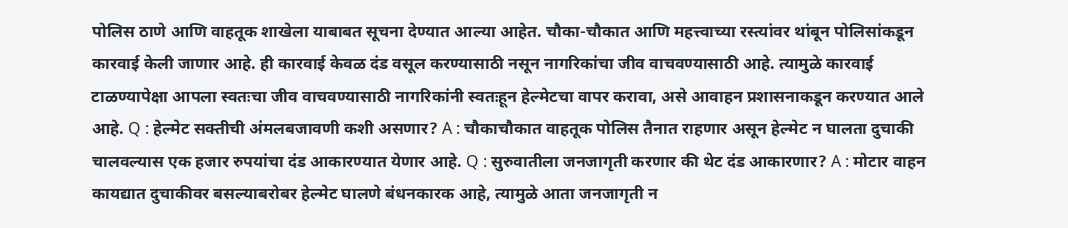पोलिस ठाणे आणि वाहतूक शाखेला याबाबत सूचना देण्यात आल्या आहेत. चौका-चौकात आणि महत्त्वाच्या रस्त्यांवर थांबून पोलिसांकडून कारवाई केली जाणार आहे. ही कारवाई केवळ दंड वसूल करण्यासाठी नसून नागरिकांचा जीव वाचवण्यासाठी आहे. त्यामुळे कारवाई टाळण्यापेक्षा आपला स्वतःचा जीव वाचवण्यासाठी नागरिकांनी स्वतःहून हेल्मेटचा वापर करावा, असे आवाहन प्रशासनाकडून करण्यात आले आहे. Q : हेल्मेट सक्तीची अंमलबजावणी कशी असणार? A : चौकाचौकात वाहतूक पोलिस तैनात राहणार असून हेल्मेट न घालता दुचाकी चालवल्यास एक हजार रुपयांचा दंड आकारण्यात येणार आहे. Q : सुरुवातीला जनजागृती करणार की थेट दंड आकारणार? A : मोटार वाहन कायद्यात दुचाकीवर बसल्याबरोबर हेल्मेट घालणे बंधनकारक आहे, त्यामुळे आता जनजागृती न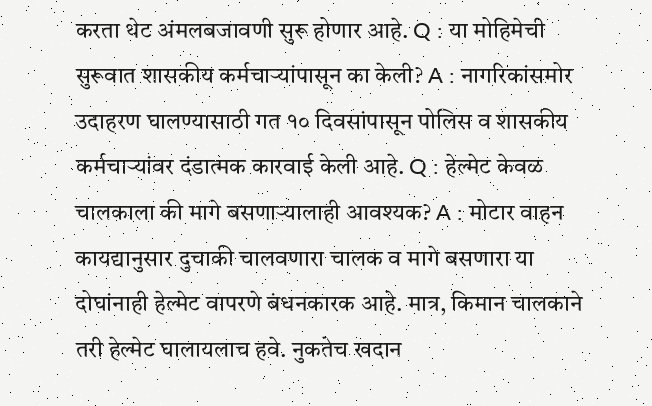करता थेट अंमलबजावणी सुरू होणार आहे. Q : या मोहिमेची सुरूवात शासकीय कर्मचाऱ्यांपासून का केली? A : नागरिकांसमोर उदाहरण घालण्यासाठी गत १० दिवसांपासून पोलिस व शासकीय कर्मचाऱ्यांवर दंडात्मक कारवाई केली आहे. Q : हेल्मेट केवळ चालकाला की मागे बसणाऱ्यालाही आवश्यक? A : मोटार वाहन कायद्यानुसार दुचाकी चालवणारा चालक व मागे बसणारा या दोघांनाही हेल्मेट वापरणे बंधनकारक आहे. मात्र, किमान चालकाने तरी हेल्मेट घालायलाच हवे. नुकतेच खदान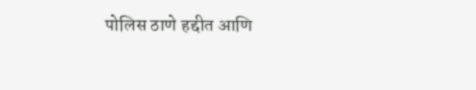पोलिस ठाणे हद्दीत आणि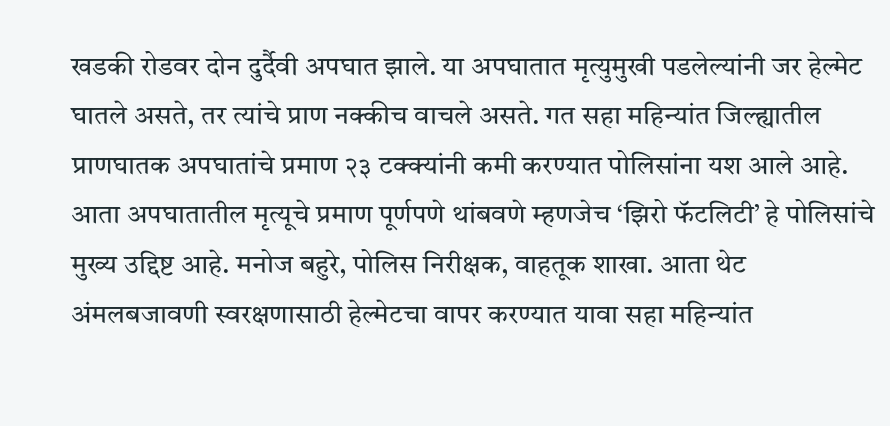खडकी रोडवर दोन दुर्दैवी अपघात झाले. या अपघातात मृत्युमुखी पडलेल्यांनी जर हेल्मेट घातले असते, तर त्यांचे प्राण नक्कीच वाचले असते. गत सहा महिन्यांत जिल्ह्यातील प्राणघातक अपघातांचे प्रमाण २३ टक्क्यांनी कमी करण्यात पोलिसांना यश आले आहे. आता अपघातातील मृत्यूचे प्रमाण पूर्णपणे थांबवणे म्हणजेच ‘झिरो फॅटलिटी’ हे पोलिसांचे मुख्य उद्दिष्ट आहे. मनोज बहुरे, पोलिस निरीक्षक, वाहतूक शाखा. आता थेट अंमलबजावणी स्वरक्षणासाठी हेल्मेटचा वापर करण्यात यावा सहा महिन्यांत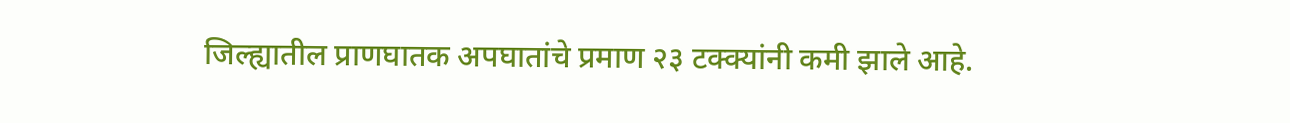जिल्ह्यातील प्राणघातक अपघातांचे प्रमाण २३ टक्क्यांनी कमी झाले आहे.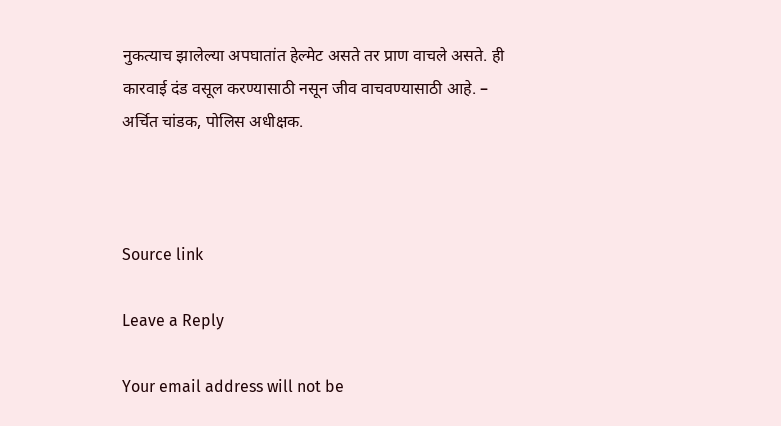नुकत्याच झालेल्या अपघातांत हेल्मेट असते तर प्राण वाचले असते. ही कारवाई दंड वसूल करण्यासाठी नसून जीव वाचवण्यासाठी आहे. – अर्चित चांडक, पोलिस अधीक्षक.



Source link

Leave a Reply

Your email address will not be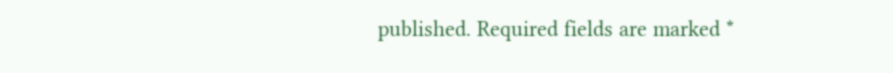published. Required fields are marked *